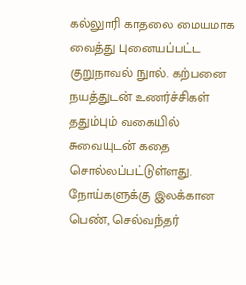கல்லுாரி காதலை மையமாக வைத்து புனையப்பட்ட குறுநாவல் நுால். கற்பனை நயத்துடன் உணர்ச்சிகள் ததும்பும் வகையில் சுவையுடன் கதை சொல்லப்பட்டுள்ளது. நோய்களுக்கு இலக்கான பெண், செல்வந்தர்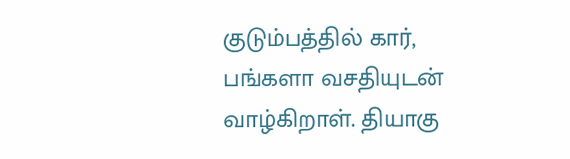குடும்பத்தில் கார், பங்களா வசதியுடன் வாழ்கிறாள். தியாகு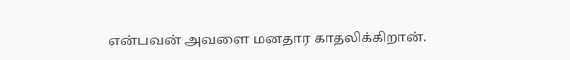என்பவன் அவளை மனதார காதலிக்கிறான்.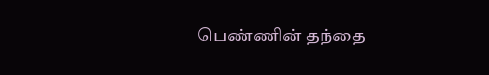பெண்ணின் தந்தை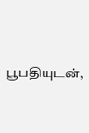பூபதியுடன்,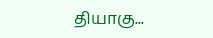தியாகு...